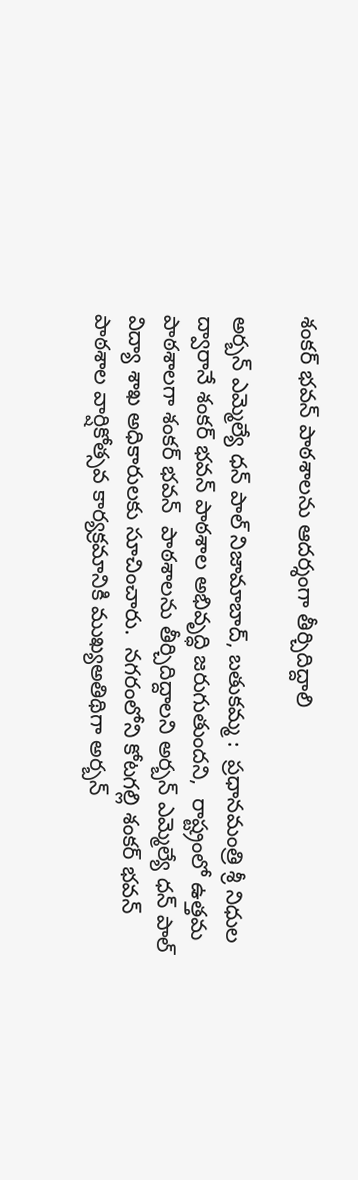శంకర్ భవన్ పాఠశాలను ఆదర్శంగా తీర్చిదిద్దాలి

అర్బన్ ఎమ్మెల్యే ధన్ పాల్ నిజామాబాద్, బతుకమ్మ :  ప్రధానమంత్రి శ్రీ నిధుల ద్వారానే శంకర్ భవన్ పాఠశాల అభివృద్ధి జరుగుతుందని,  రాష్ట్రంలో ఉత్తమ పాఠశాలగా శంకర్ భవన్  పాఠశాలను తీర్చిదిద్దాలని అర్బన్ ఎమ్మెల్యే ధన్ పాల్  విద్యా శాఖ అధికారులకు సూచించారు.  నగరంలోని కోటగల్లి శంకర్ భవన్ పాఠశాల వార్షికోత్సవ కార్యక్రమానికి ముఖ్యఅతిథిగా అర్బన్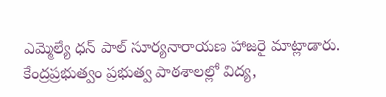ఎమ్మెల్యే ధన్ పాల్ సూర్యనారాయణ హాజరై మాట్లాడారు.  కేంద్రప్రభుత్వం ప్రభుత్వ పాఠశాలల్లో విద్య,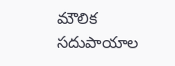మౌలిక సదుపాయాల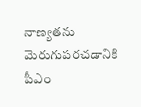నాణ్యతను మెరుగుపరచడానికి పీఎం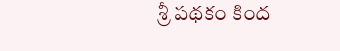శ్రీ పథకం కింద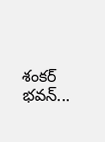శంకర్ భవన్...